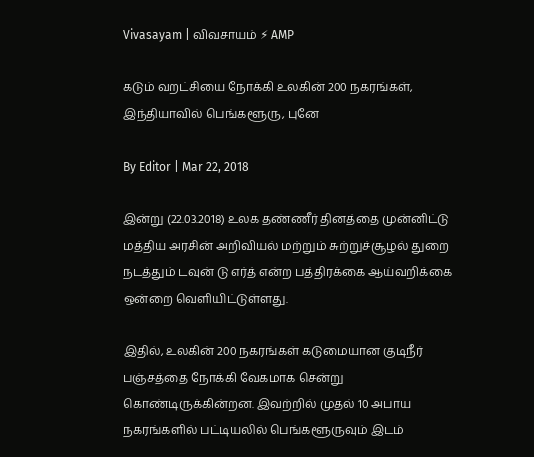Vivasayam | விவசாயம் ⚡ AMP

கடும் வறட்சியை நோக்கி உலகின் 200 நகரங்கள், இந்தியாவில் பெங்களூரு, புனே

By Editor | Mar 22, 2018

இன்று (22.03.2018) உலக தண்ணீர் தினத்தை முன்னிட்டு மத்திய அரசின் அறிவியல் மற்றும் சுற்றுச்சூழல் துறை நடத்தும் டவுன் டு எர்த் என்ற பத்திரக்கை ஆய்வறிக்கை ஒன்றை வெளியிட்டுள்ளது.

இதில், உலகின் 200 நகரங்கள் கடுமையான குடிநீர் பஞ்சத்தை நோக்கி வேகமாக சென்று கொண்டிருக்கின்றன. இவற்றில் முதல் 10 அபாய நகரங்களில் பட்டியலில் பெங்களூருவும் இடம்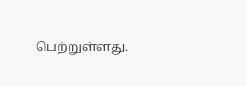பெற்றுள்ளது.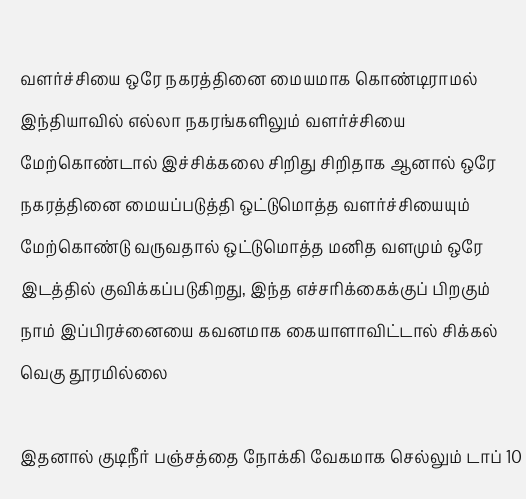வளர்ச்சியை ஒரே நகரத்தினை மையமாக கொண்டிராமல் இந்தியாவில் எல்லா நகரங்களிலும் வளர்ச்சியை மேற்கொண்டால் இச்சிக்கலை சிறிது சிறிதாக ஆனால் ஒரே நகரத்தினை மையப்படுத்தி ஒட்டுமொத்த வளர்ச்சியையும் மேற்கொண்டு வருவதால் ஒட்டுமொத்த மனித வளமும் ஒரே இடத்தில் குவிக்கப்படுகிறது, இந்த எச்சரிக்கைக்குப் பிறகும் நாம் இப்பிரச்னையை கவனமாக கையாளாவிட்டால் சிக்கல் வெகு தூரமில்லை

இதனால் குடிநீர் பஞ்சத்தை நோக்கி வேகமாக செல்லும் டாப் 10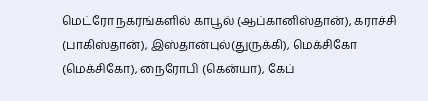மெட்ரோ நகரங்களில் காபூல் (ஆப்கானிஸ்தான்), கராச்சி (பாகிஸ்தான்), இஸ்தான்புல்(துருக்கி), மெக்சிகோ (மெக்சிகோ), நைரோபி (கென்யா), கேப்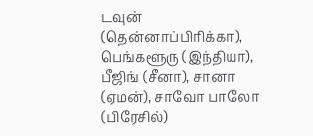டவுன் (தென்னாப்பிரிக்கா), பெங்களூரு (இந்தியா), பீஜிங் (சீனா), சானா (ஏமன்), சாவோ பாலோ (பிரேசில்)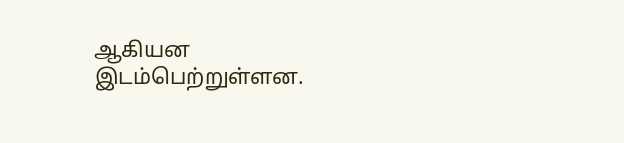ஆகியன இடம்பெற்றுள்ளன.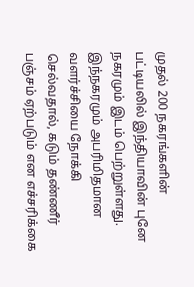முதல் 200 நகரங்களின் பட்டியலில் இந்தியாவின் புனே நகரமும் இடம் பெற்றுள்ளது. இந்நகரமும் அபரிமிதமான வளர்ச்சியை நோக்கி செல்வதால், கடும் தண்ணீர் பஞ்சம் ஏற்படும் என எச்சரிக்கை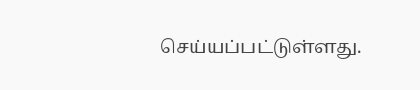செய்யப்பட்டுள்ளது.